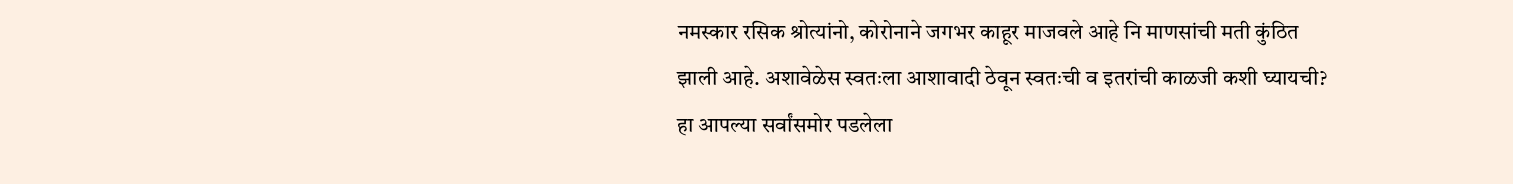नमस्कार रसिक श्रोत्यांनो, कोरोनाने जगभर काहूर माजवले आहे नि माणसांची मती कुंठित झाली आहे. अशावेळेस स्वतःला आशावादी ठेवून स्वतःची व इतरांची काळजी कशी घ्यायची? हा आपल्या सर्वांसमोर पडलेला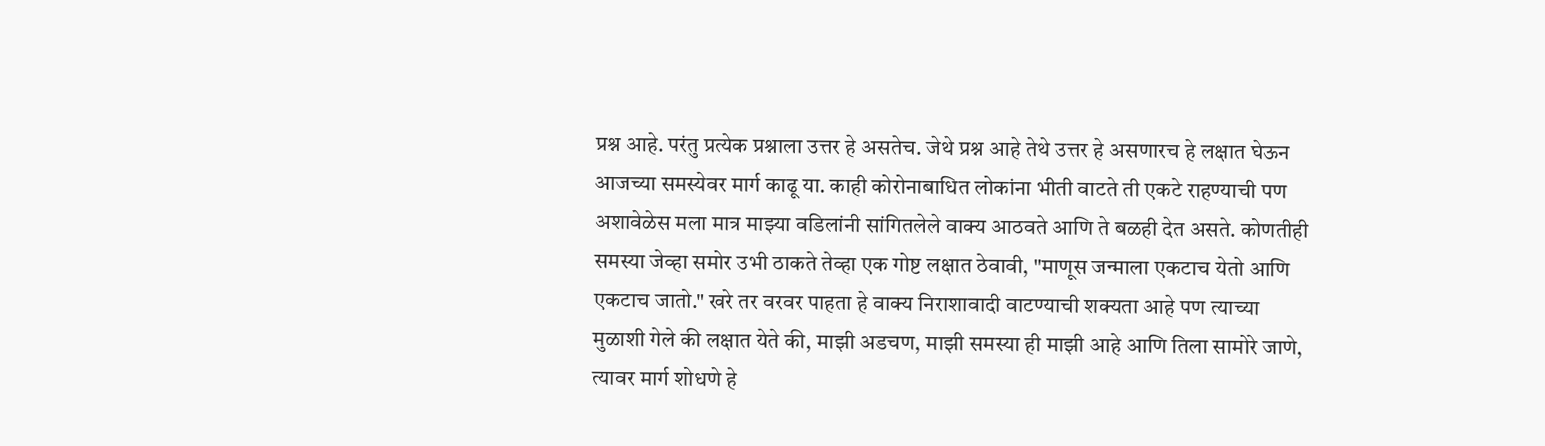प्रश्न आहे. परंतु प्रत्येक प्रश्नाला उत्तर हे असतेच. जेथे प्रश्न आहे तेथे उत्तर हे असणारच हे लक्षात घेऊन आजच्या समस्येवर मार्ग काढू या. काही कोरोनाबाधित लोकांना भीती वाटते ती एकटे राहण्याची पण अशावेळेस मला मात्र माझ्या वडिलांनी सांगितलेले वाक्य आठवते आणि ते बळही देत असते. कोणतीही समस्या जेव्हा समोर उभी ठाकते तेव्हा एक गोष्ट लक्षात ठेवावी, "माणूस जन्माला एकटाच येतो आणि एकटाच जातो." खरे तर वरवर पाहता हे वाक्य निराशावादी वाटण्याची शक्यता आहे पण त्याच्या मुळाशी गेले की लक्षात येते की, माझी अडचण, माझी समस्या ही माझी आहे आणि तिला सामोरे जाणे, त्यावर मार्ग शोधणे हे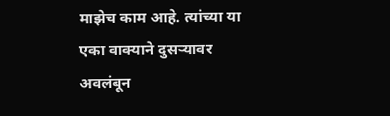माझेच काम आहे. त्यांच्या या एका वाक्याने दुसऱ्यावर अवलंबून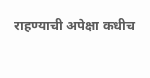राहण्याची अपेक्षा कधीच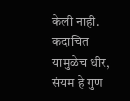केली नाही. कदाचित यामुळेच धीर, संयम हे गुण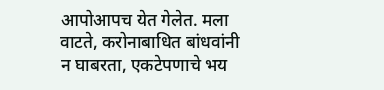आपोआपच येत गेलेत. मला वाटते, करोनाबाधित बांधवांनी न घाबरता, एकटेपणाचे भय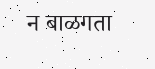न बाळगता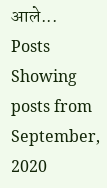आले...
Posts
Showing posts from September, 2020